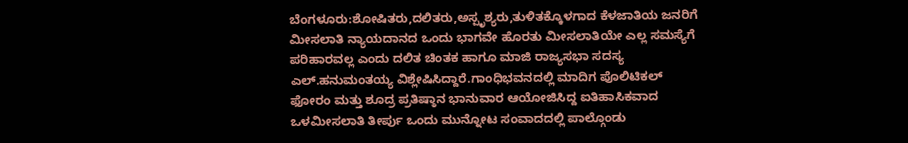ಬೆಂಗಳೂರು:ಶೋಷಿತರು,ದಲಿತರು,ಅಸ್ಪೃಶ್ಯರು,ತುಳಿತಕ್ಕೊಳಗಾದ ಕೆಳಜಾತಿಯ ಜನರಿಗೆ ಮೀಸಲಾತಿ ನ್ಯಾಯದಾನದ ಒಂದು ಭಾಗವೇ ಹೊರತು ಮೀಸಲಾತಿಯೇ ಎಲ್ಲ ಸಮಸ್ಯೆಗೆ ಪರಿಹಾರವಲ್ಲ ಎಂದು ದಲಿತ ಚಿಂತಕ ಹಾಗೂ ಮಾಜಿ ರಾಜ್ಯಸಭಾ ಸದಸ್ಯ ಎಲ್.ಹನುಮಂತಯ್ಯ ವಿಶ್ಲೇಷಿಸಿದ್ದಾರೆ.ಗಾಂಧಿಭವನದಲ್ಲಿ ಮಾದಿಗ ಪೊಲಿಟಿಕಲ್ ಫೋರಂ ಮತ್ತು ಶೂದ್ರ ಪ್ರತಿಷ್ಠಾನ ಭಾನುವಾರ ಆಯೋಜಿಸಿದ್ದ ಐತಿಹಾಸಿಕವಾದ ಒಳಮೀಸಲಾತಿ ತೀರ್ಪು ಒಂದು ಮುನ್ನೋಟ ಸಂವಾದದಲ್ಲಿ ಪಾಲ್ಗೊಂಡು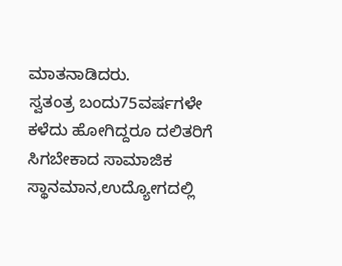ಮಾತನಾಡಿದರು.
ಸ್ವತಂತ್ರ ಬಂದು75ವರ್ಷಗಳೇ ಕಳೆದು ಹೋಗಿದ್ದರೂ ದಲಿತರಿಗೆ ಸಿಗಬೇಕಾದ ಸಾಮಾಜಿಕ ಸ್ಥಾನಮಾನ,ಉದ್ಯೋಗದಲ್ಲಿ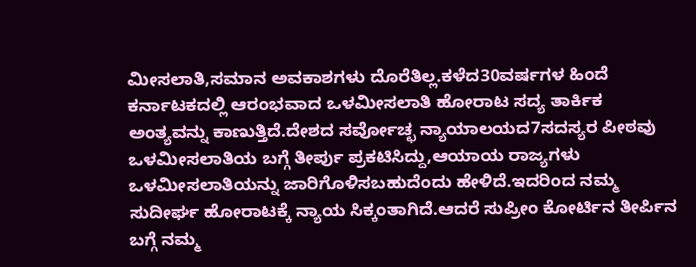ಮೀಸಲಾತಿ,ಸಮಾನ ಅವಕಾಶಗಳು ದೊರೆತಿಲ್ಲ.ಕಳೆದ30ವರ್ಷಗಳ ಹಿಂದೆ ಕರ್ನಾಟಕದಲ್ಲಿ ಆರಂಭವಾದ ಒಳಮೀಸಲಾತಿ ಹೋರಾಟ ಸದ್ಯ ತಾರ್ಕಿಕ ಅಂತ್ಯವನ್ನು ಕಾಣುತ್ತಿದೆ.ದೇಶದ ಸರ್ವೋಚ್ಛ ನ್ಯಾಯಾಲಯದ7ಸದಸ್ಯರ ಪೀಠವು ಒಳಮೀಸಲಾತಿಯ ಬಗ್ಗೆ ತೀರ್ಪು ಪ್ರಕಟಿಸಿದ್ದು,ಆಯಾಯ ರಾಜ್ಯಗಳು ಒಳಮೀಸಲಾತಿಯನ್ನು ಜಾರಿಗೊಳಿಸಬಹುದೆಂದು ಹೇಳಿದೆ.ಇದರಿಂದ ನಮ್ಮ ಸುದೀರ್ಘ ಹೋರಾಟಕ್ಕೆ ನ್ಯಾಯ ಸಿಕ್ಕಂತಾಗಿದೆ.ಆದರೆ ಸುಪ್ರೀಂ ಕೋರ್ಟಿನ ತೀರ್ಪಿನ ಬಗ್ಗೆ ನಮ್ಮ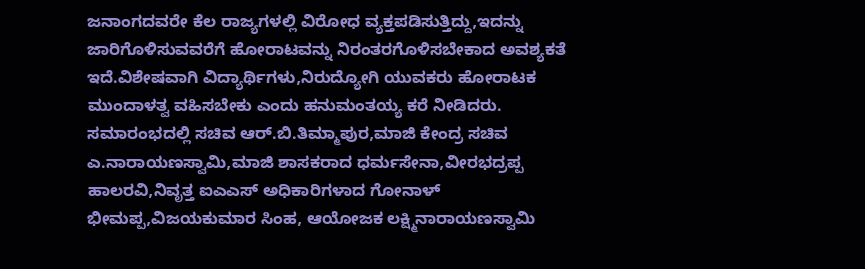ಜನಾಂಗದವರೇ ಕೆಲ ರಾಜ್ಯಗಳಲ್ಲಿ ವಿರೋಧ ವ್ಯಕ್ತಪಡಿಸುತ್ತಿದ್ದು,ಇದನ್ನು ಜಾರಿಗೊಳಿಸುವವರೆಗೆ ಹೋರಾಟವನ್ನು ನಿರಂತರಗೊಳಿಸಬೇಕಾದ ಅವಶ್ಯಕತೆ ಇದೆ.ವಿಶೇಷವಾಗಿ ವಿದ್ಯಾರ್ಥಿಗಳು,ನಿರುದ್ಯೋಗಿ ಯುವಕರು ಹೋರಾಟಕ ಮುಂದಾಳತ್ವ ವಹಿಸಬೇಕು ಎಂದು ಹನುಮಂತಯ್ಯ ಕರೆ ನೀಡಿದರು.
ಸಮಾರಂಭದಲ್ಲಿ ಸಚಿವ ಆರ್.ಬಿ.ತಿಮ್ಮಾಪುರ,ಮಾಜಿ ಕೇಂದ್ರ ಸಚಿವ ಎ.ನಾರಾಯಣಸ್ವಾಮಿ,ಮಾಜಿ ಶಾಸಕರಾದ ಧರ್ಮಸೇನಾ,ವೀರಭದ್ರಪ್ಪ ಹಾಲರವಿ,ನಿವೃತ್ತ ಐಎಎಸ್ ಅಧಿಕಾರಿಗಳಾದ ಗೋನಾಳ್ ಭೀಮಪ್ಪ,ವಿಜಯಕುಮಾರ ಸಿಂಹ, ಆಯೋಜಕ ಲಕ್ಷ್ಮಿನಾರಾಯಣಸ್ವಾಮಿ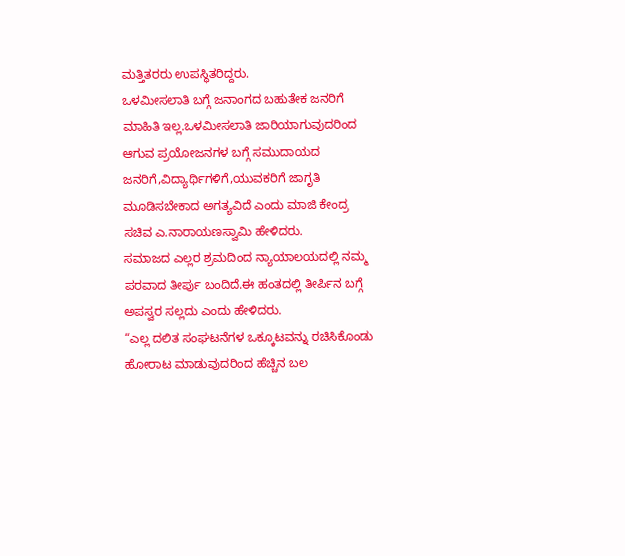ಮತ್ತಿತರರು ಉಪಸ್ಥಿತರಿದ್ದರು.
ಒಳಮೀಸಲಾತಿ ಬಗ್ಗೆ ಜನಾಂಗದ ಬಹುತೇಕ ಜನರಿಗೆ ಮಾಹಿತಿ ಇಲ್ಲ.ಒಳಮೀಸಲಾತಿ ಜಾರಿಯಾಗುವುದರಿಂದ ಆಗುವ ಪ್ರಯೋಜನಗಳ ಬಗ್ಗೆ ಸಮುದಾಯದ ಜನರಿಗೆ,ವಿದ್ಯಾರ್ಥಿಗಳಿಗೆ,ಯುವಕರಿಗೆ ಜಾಗೃತಿ ಮೂಡಿಸಬೇಕಾದ ಅಗತ್ಯವಿದೆ ಎಂದು ಮಾಜಿ ಕೇಂದ್ರ ಸಚಿವ ಎ.ನಾರಾಯಣಸ್ವಾಮಿ ಹೇಳಿದರು.
ಸಮಾಜದ ಎಲ್ಲರ ಶ್ರಮದಿಂದ ನ್ಯಾಯಾಲಯದಲ್ಲಿ ನಮ್ಮ ಪರವಾದ ತೀರ್ಪು ಬಂದಿದೆ.ಈ ಹಂತದಲ್ಲಿ ತೀರ್ಪಿನ ಬಗ್ಗೆ ಅಪಸ್ವರ ಸಲ್ಲದು ಎಂದು ಹೇಳಿದರು.
“ಎಲ್ಲ ದಲಿತ ಸಂಘಟನೆಗಳ ಒಕ್ಕೂಟವನ್ನು ರಚಿಸಿಕೊಂಡು ಹೋರಾಟ ಮಾಡುವುದರಿಂದ ಹೆಚ್ಚಿನ ಬಲ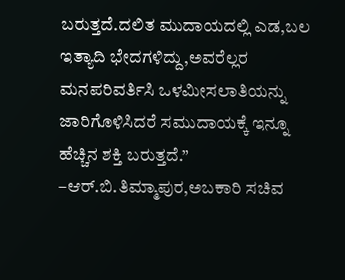ಬರುತ್ತದೆ.ದಲಿತ ಮುದಾಯದಲ್ಲಿ ಎಡ,ಬಲ ಇತ್ಯಾದಿ ಭೇದಗಳಿದ್ದು,ಅವರೆಲ್ಲರ ಮನಪರಿವರ್ತಿಸಿ ಒಳಮೀಸಲಾತಿಯನ್ನು ಜಾರಿಗೊಳಿಸಿದರೆ ಸಮುದಾಯಕ್ಕೆ ಇನ್ನೂ ಹೆಚ್ಚಿನ ಶಕ್ತಿ ಬರುತ್ತದೆ.”
–ಆರ್.ಬಿ.ತಿಮ್ಮಾಪುರ,ಅಬಕಾರಿ ಸಚಿವ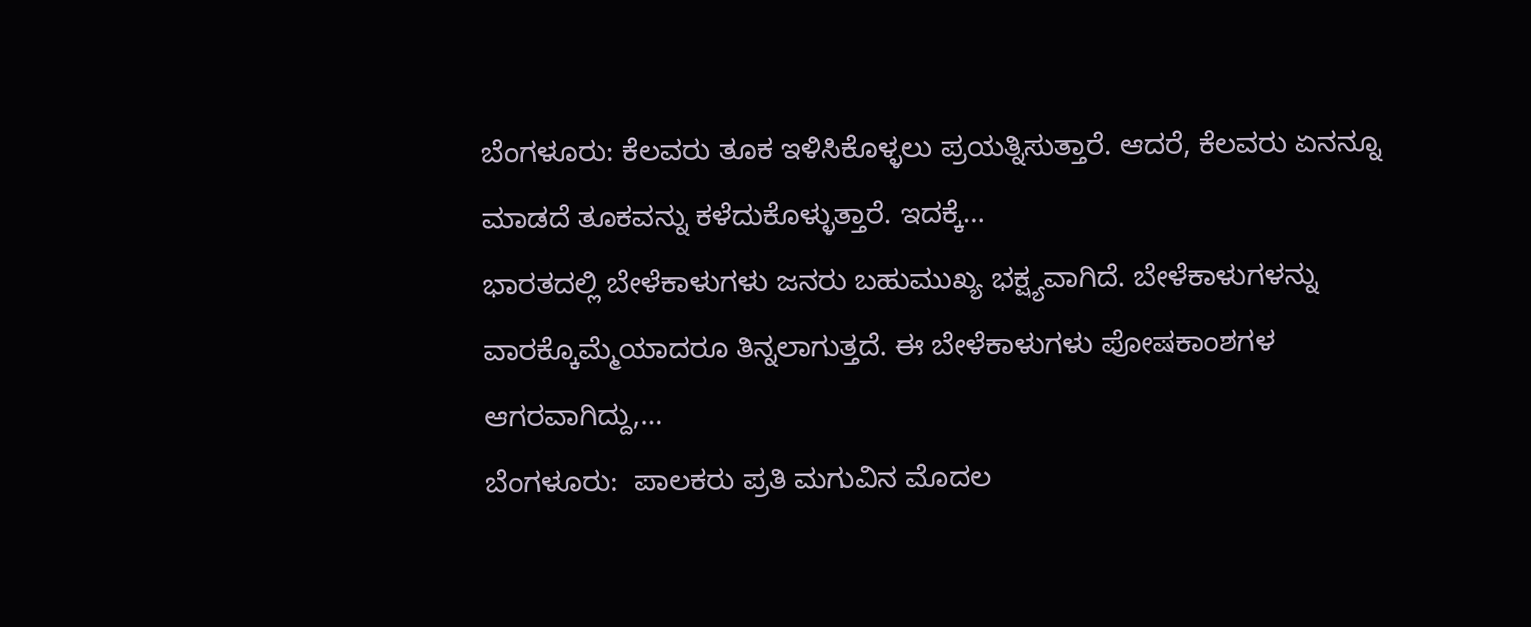ಬೆಂಗಳೂರು: ಕೆಲವರು ತೂಕ ಇಳಿಸಿಕೊಳ್ಳಲು ಪ್ರಯತ್ನಿಸುತ್ತಾರೆ. ಆದರೆ, ಕೆಲವರು ಏನನ್ನೂ ಮಾಡದೆ ತೂಕವನ್ನು ಕಳೆದುಕೊಳ್ಳುತ್ತಾರೆ. ಇದಕ್ಕೆ…
ಭಾರತದಲ್ಲಿ ಬೇಳೆಕಾಳುಗಳು ಜನರು ಬಹುಮುಖ್ಯ ಭಕ್ಷ್ಯವಾಗಿದೆ. ಬೇಳೆಕಾಳುಗಳನ್ನು ವಾರಕ್ಕೊಮ್ಮೆಯಾದರೂ ತಿನ್ನಲಾಗುತ್ತದೆ. ಈ ಬೇಳೆಕಾಳುಗಳು ಪೋಷಕಾಂಶಗಳ ಆಗರವಾಗಿದ್ದು,…
ಬೆಂಗಳೂರು:  ಪಾಲಕರು ಪ್ರತಿ ಮಗುವಿನ ಮೊದಲ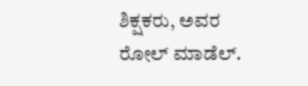ಶಿಕ್ಷಕರು, ಅವರ ರೋಲ್ ಮಾಡೆಲ್.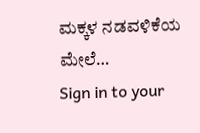ಮಕ್ಕಳ ನಡವಳಿಕೆಯ ಮೇಲೆ…
Sign in to your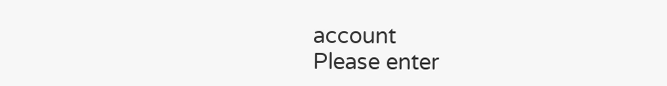account
Please enter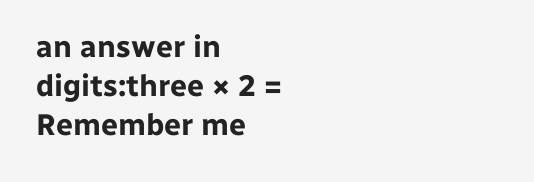an answer in digits:three × 2 =
Remember me